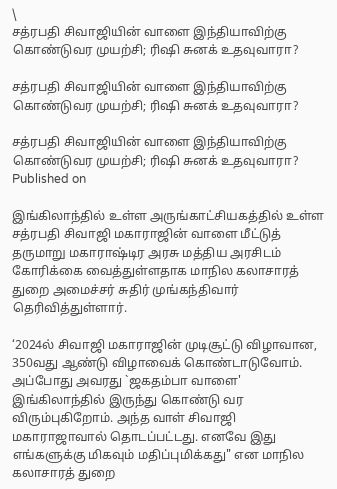\
சத்ரபதி சிவாஜியின் வாளை இந்தியாவிற்கு கொண்டுவர முயற்சி; ரிஷி சுனக் உதவுவாரா?

சத்ரபதி சிவாஜியின் வாளை இந்தியாவிற்கு கொண்டுவர முயற்சி; ரிஷி சுனக் உதவுவாரா?

சத்ரபதி சிவாஜியின் வாளை இந்தியாவிற்கு கொண்டுவர முயற்சி; ரிஷி சுனக் உதவுவாரா?
Published on

இங்கிலாந்தில் உள்ள அருங்காட்சியகத்தில் உள்ள சத்ரபதி சிவாஜி மகாராஜின் வாளை மீட்டுத் தருமாறு மகாராஷ்டிர அரசு மத்திய அரசிடம் கோரிக்கை வைத்துள்ளதாக மாநில கலாசாரத் துறை அமைச்சர் சுதிர் முங்கந்திவார் தெரிவித்துள்ளார்.

‘2024ல் சிவாஜி மகாராஜின் முடிசூட்டு விழாவான, 350வது ஆண்டு விழாவைக் கொண்டாடுவோம். அப்போது அவரது `ஜகதம்பா வாளை' இங்கிலாந்தில் இருந்து கொண்டு வர விரும்புகிறோம். அந்த வாள் சிவாஜி மகாராஜாவால் தொடப்பட்டது. எனவே இது எங்களுக்கு மிகவும் மதிப்புமிக்கது" என மாநில கலாசாரத் துறை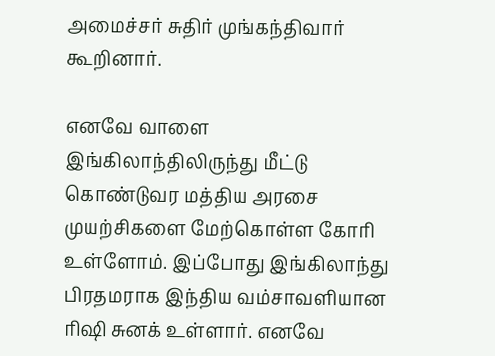அமைச்சர் சுதிர் முங்கந்திவார் கூறினார்.

எனவே வாளை இங்கிலாந்திலிருந்து மீட்டு கொண்டுவர மத்திய அரசை முயற்சிகளை மேற்கொள்ள கோரி உள்ளோம். இப்போது இங்கிலாந்து பிரதமராக இந்திய வம்சாவளியான ரிஷி சுனக் உள்ளார். எனவே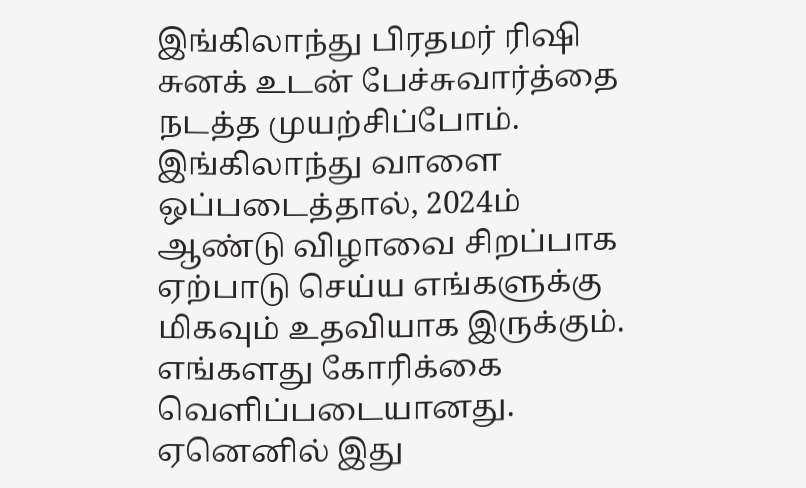இங்கிலாந்து பிரதமர் ரிஷி சுனக் உடன் பேச்சுவார்த்தை நடத்த முயற்சிப்போம். இங்கிலாந்து வாளை ஒப்படைத்தால், 2024ம் ஆண்டு விழாவை சிறப்பாக ஏற்பாடு செய்ய எங்களுக்கு மிகவும் உதவியாக இருக்கும். எங்களது கோரிக்கை வெளிப்படையானது. ஏனெனில் இது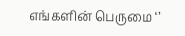எங்களின் பெருமை ‘’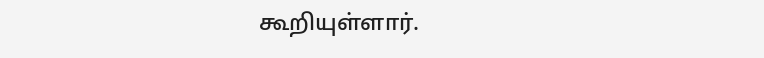கூறியுள்ளார்.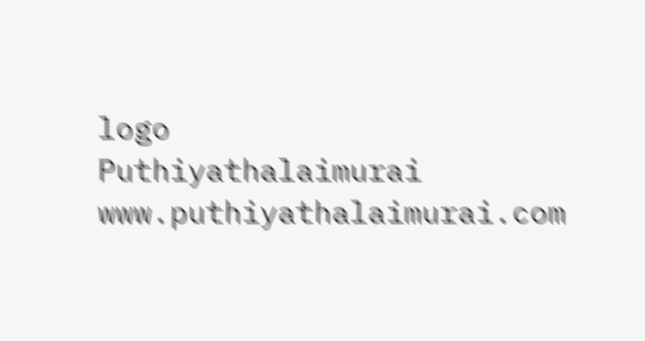logo
Puthiyathalaimurai
www.puthiyathalaimurai.com